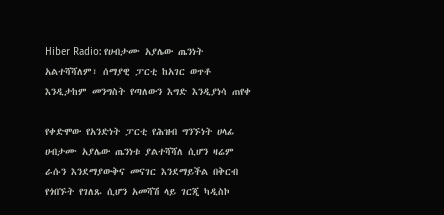Hiber Radio: የሀብታሙ አያሌው ጤንነት አልተሻሻለም፣ ሰማያዊ ፓርቲ ከአገር ወጥቶ እንዲታከም መንግስት የጣለውን እግድ እንዲያነሳ ጠየቀ

የቀድሞው የአንድነት ፓርቲ የሕዝብ ግንኙነት ሀላፊ ሀብታሙ አያሌው ጤንነቱ ያልተሻሻለ ሲሆን ዛሬም ራሱን እንደማያውቅና መናገር እንደማይችል በቅርብ የጎበኙት የገለጹ ሲሆን አመሻሽ ላይ ገርጂ ካዲስኮ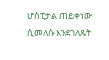ሆስፒታል ጠይቀነው ሲመለሱ እንደገለጹት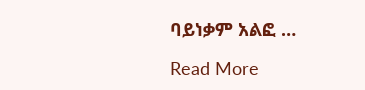ባይነቃም አልፎ …

Read More